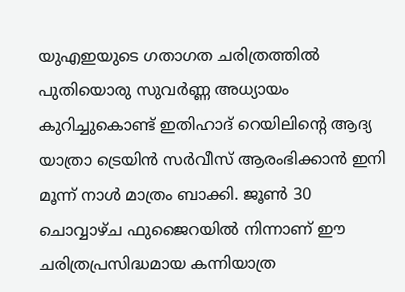യുഎഇയുടെ ഗതാഗത ചരിത്രത്തിൽ പുതിയൊരു സുവർണ്ണ അധ്യായം കുറിച്ചുകൊണ്ട് ഇതിഹാദ് റെയിലിന്റെ ആദ്യ യാത്രാ ട്രെയിൻ സർവീസ് ആരംഭിക്കാൻ ഇനി മൂന്ന് നാൾ മാത്രം ബാക്കി. ജൂൺ 30 ചൊവ്വാഴ്ച ഫുജൈറയിൽ നിന്നാണ് ഈ ചരിത്രപ്രസിദ്ധമായ കന്നിയാത്ര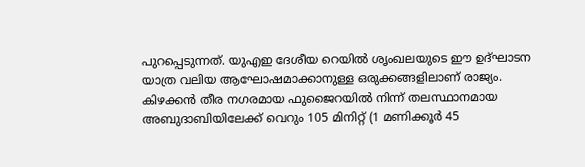പുറപ്പെടുന്നത്. യുഎഇ ദേശീയ റെയിൽ ശൃംഖലയുടെ ഈ ഉദ്ഘാടന യാത്ര വലിയ ആഘോഷമാക്കാനുള്ള ഒരുക്കങ്ങളിലാണ് രാജ്യം.
കിഴക്കൻ തീര നഗരമായ ഫുജൈറയിൽ നിന്ന് തലസ്ഥാനമായ അബുദാബിയിലേക്ക് വെറും 105 മിനിറ്റ് (1 മണിക്കൂർ 45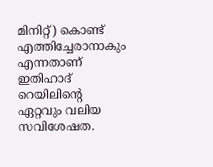മിനിറ്റ്) കൊണ്ട് എത്തിച്ചേരാനാകും എന്നതാണ് ഇതിഹാദ് റെയിലിന്റെ ഏറ്റവും വലിയ സവിശേഷത.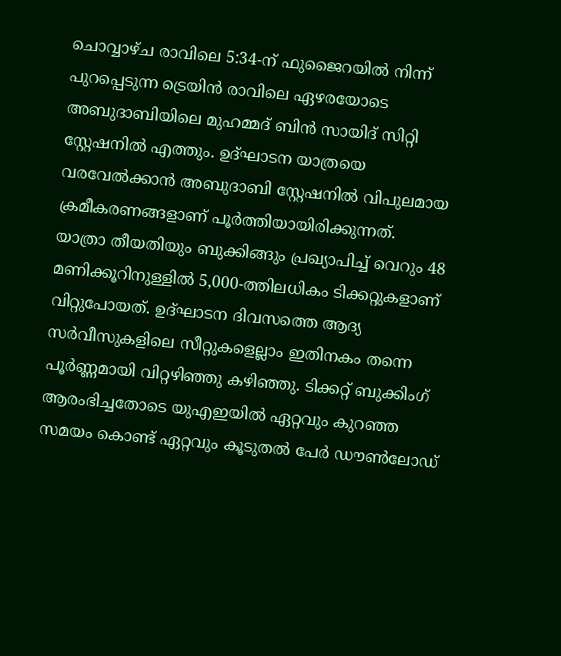ചൊവ്വാഴ്ച രാവിലെ 5:34-ന് ഫുജൈറയിൽ നിന്ന് പുറപ്പെടുന്ന ട്രെയിൻ രാവിലെ ഏഴരയോടെ അബുദാബിയിലെ മുഹമ്മദ് ബിൻ സായിദ് സിറ്റി സ്റ്റേഷനിൽ എത്തും. ഉദ്ഘാടന യാത്രയെ വരവേൽക്കാൻ അബുദാബി സ്റ്റേഷനിൽ വിപുലമായ ക്രമീകരണങ്ങളാണ് പൂർത്തിയായിരിക്കുന്നത്.
യാത്രാ തീയതിയും ബുക്കിങ്ങും പ്രഖ്യാപിച്ച് വെറും 48 മണിക്കൂറിനുള്ളിൽ 5,000-ത്തിലധികം ടിക്കറ്റുകളാണ് വിറ്റുപോയത്. ഉദ്ഘാടന ദിവസത്തെ ആദ്യ സർവീസുകളിലെ സീറ്റുകളെല്ലാം ഇതിനകം തന്നെ പൂർണ്ണമായി വിറ്റഴിഞ്ഞു കഴിഞ്ഞു. ടിക്കറ്റ് ബുക്കിംഗ് ആരംഭിച്ചതോടെ യുഎഇയിൽ ഏറ്റവും കുറഞ്ഞ സമയം കൊണ്ട് ഏറ്റവും കൂടുതൽ പേർ ഡൗൺലോഡ്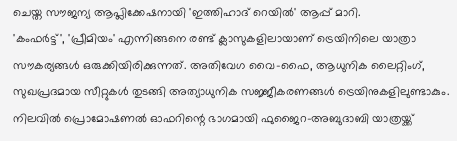ചെയ്ത സൗജന്യ ആപ്ലിക്കേഷനായി 'ഇത്തിഹാദ് റെയിൽ' ആപ്പ് മാറി.
'കംഫർട്ട്', 'പ്രീമിയം' എന്നിങ്ങനെ രണ്ട് ക്ലാസുകളിലായാണ് ട്രെയിനിലെ യാത്രാ സൗകര്യങ്ങൾ ഒരുക്കിയിരിക്കുന്നത്. അതിവേഗ വൈ-ഫൈ, ആധുനിക ലൈറ്റിംഗ്, സുഖപ്രദമായ സീറ്റുകൾ തുടങ്ങി അത്യാധുനിക സജ്ജീകരണങ്ങൾ ട്രെയിനുകളിലുണ്ടാകും. നിലവിൽ പ്രൊമോഷണൽ ഓഫറിന്റെ ഭാഗമായി ഫുജൈറ-അബുദാബി യാത്രയ്ക്ക്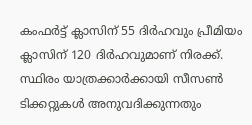കംഫർട്ട് ക്ലാസിന് 55 ദിർഹവും പ്രീമിയം ക്ലാസിന് 120 ദിർഹവുമാണ് നിരക്ക്.
സ്ഥിരം യാത്രക്കാർക്കായി സീസൺ ടിക്കറ്റുകൾ അനുവദിക്കുന്നതും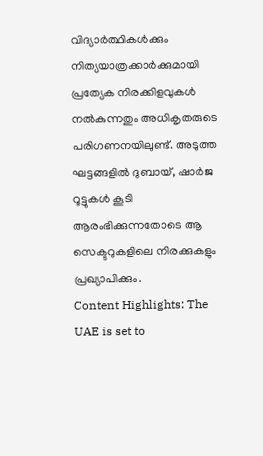വിദ്യാർത്ഥികൾക്കും നിത്യയാത്രക്കാർക്കുമായി പ്രത്യേക നിരക്കിളവുകൾ നൽകുന്നതും അധികൃതരുടെ പരിഗണനയിലുണ്ട്. അടുത്ത ഘട്ടങ്ങളിൽ ദുബായ്, ഷാർജ റൂട്ടുകൾ കൂടി ആരംഭിക്കുന്നതോടെ ആ സെക്ടറുകളിലെ നിരക്കുകളും പ്രഖ്യാപിക്കും.
Content Highlights: The UAE is set to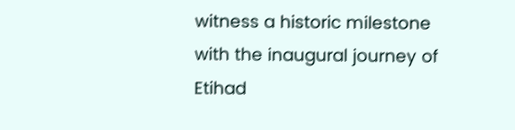witness a historic milestone with the inaugural journey of Etihad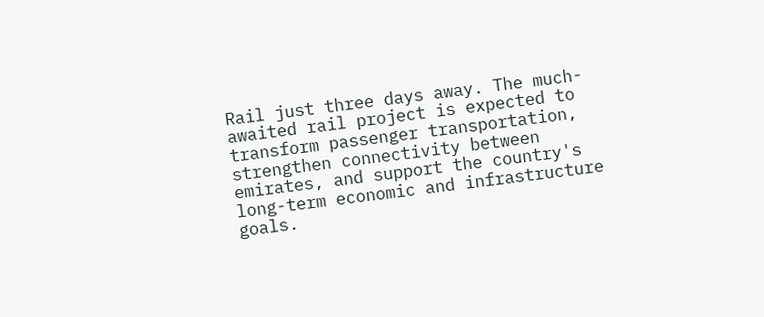Rail just three days away. The much-awaited rail project is expected to transform passenger transportation, strengthen connectivity between emirates, and support the country's long-term economic and infrastructure goals.